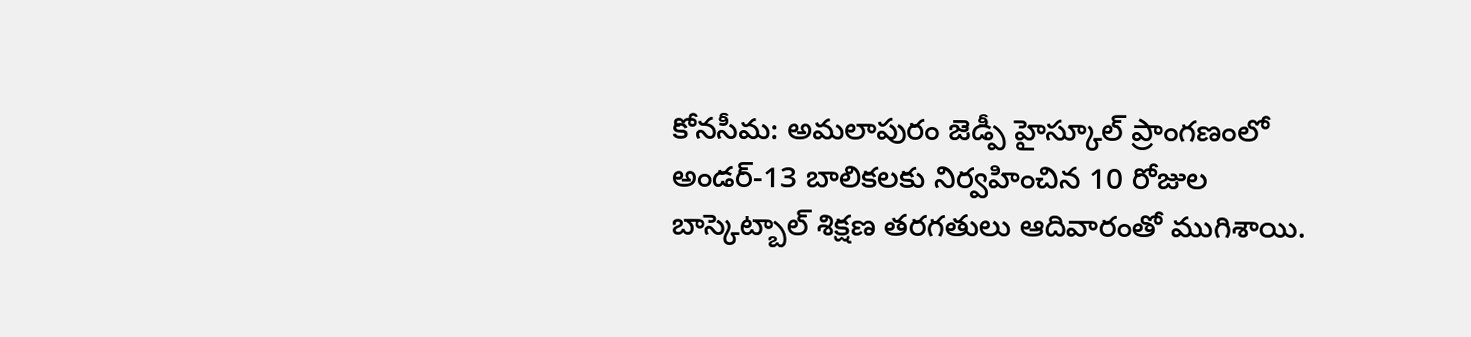కోనసీమ: అమలాపురం జెడ్పీ హైస్కూల్ ప్రాంగణంలో అండర్-13 బాలికలకు నిర్వహించిన 10 రోజుల బాస్కెట్బాల్ శిక్షణ తరగతులు ఆదివారంతో ముగిశాయి.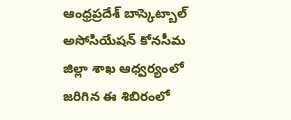ఆంధ్రప్రదేశ్ బాస్కెట్బాల్ అసోసియేషన్ కోనసీమ జిల్లా శాఖ ఆధ్వర్యంలో జరిగిన ఈ శిబిరంలో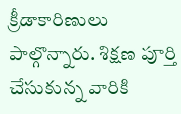క్రీడాకారిణులు పాల్గొన్నారు. శిక్షణ పూర్తి చేసుకున్న వారికి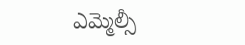ఎమ్మెల్సీ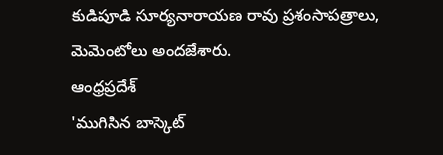కుడిపూడి సూర్యనారాయణ రావు ప్రశంసాపత్రాలు, మెమెంటోలు అందజేశారు.
ఆంధ్రప్రదేశ్
'ముగిసిన బాస్కెట్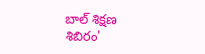బాల్ శిక్షణ శిబిరం'